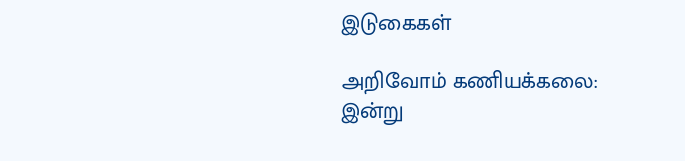இடுகைகள்

அறிவோம் கணியக்கலை: இன்று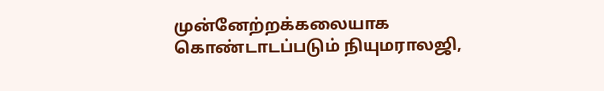முன்னேற்றக்கலையாக கொண்டாடப்படும் நியுமராலஜி,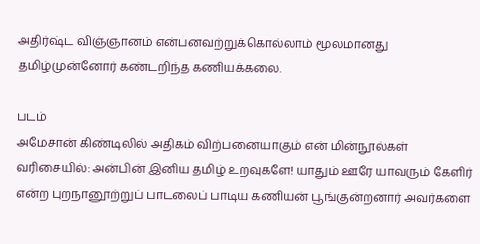அதிர்ஷ்ட விஞ்ஞானம் என்பனவற்றுக்கொல்லாம் மூலமானது தமிழ்முன்னோர் கண்டறிந்த கணியக்கலை.

படம்
அமேசான் கிண்டிலில் அதிகம் விற்பனையாகும் என் மின்நூல்கள் வரிசையில்: அன்பின் இனிய தமிழ் உறவுகளே! யாதும் ஊரே யாவரும் கேளிர் என்ற புறநானூற்றுப் பாடலைப் பாடிய கணியன் பூங்குன்றனார் அவர்களை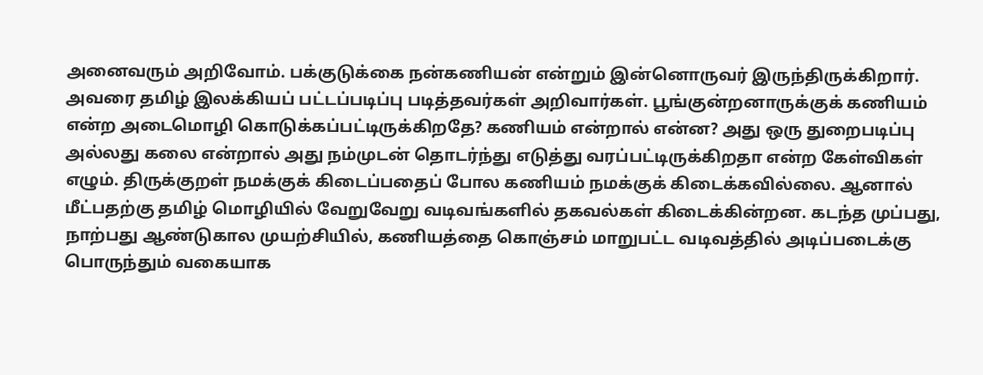அனைவரும் அறிவோம். பக்குடுக்கை நன்கணியன் என்றும் இன்னொருவர் இருந்திருக்கிறார். அவரை தமிழ் இலக்கியப் பட்டப்படிப்பு படித்தவர்கள் அறிவார்கள். பூங்குன்றனாருக்குக் கணியம் என்ற அடைமொழி கொடுக்கப்பட்டிருக்கிறதே? கணியம் என்றால் என்ன? அது ஒரு துறைபடிப்பு அல்லது கலை என்றால் அது நம்முடன் தொடர்ந்து எடுத்து வரப்பட்டிருக்கிறதா என்ற கேள்விகள் எழும். திருக்குறள் நமக்குக் கிடைப்பதைப் போல கணியம் நமக்குக் கிடைக்கவில்லை. ஆனால் மீட்பதற்கு தமிழ் மொழியில் வேறுவேறு வடிவங்களில் தகவல்கள் கிடைக்கின்றன. கடந்த முப்பது, நாற்பது ஆண்டுகால முயற்சியில், கணியத்தை கொஞ்சம் மாறுபட்ட வடிவத்தில் அடிப்படைக்கு பொருந்தும் வகையாக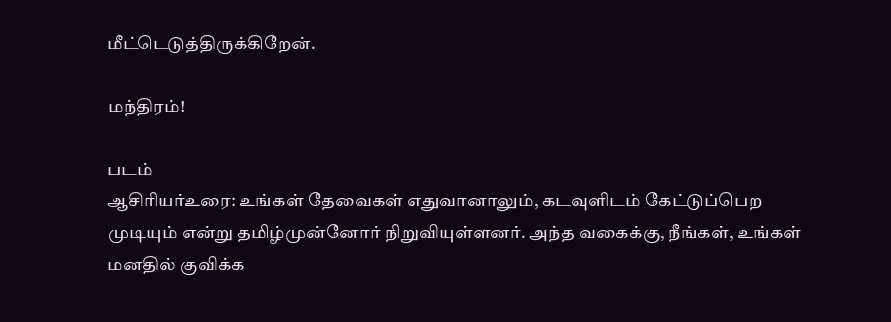மீட்டெடுத்திருக்கிறேன்.

மந்திரம்!

படம்
ஆசிரியர்உரை: உங்கள் தேவைகள் எதுவானாலும், கடவுளிடம் கேட்டுப்பெற முடியும் என்று தமிழ்முன்னோர் நிறுவியுள்ளனர். அந்த வகைக்கு, நீங்கள், உங்கள் மனதில் குவிக்க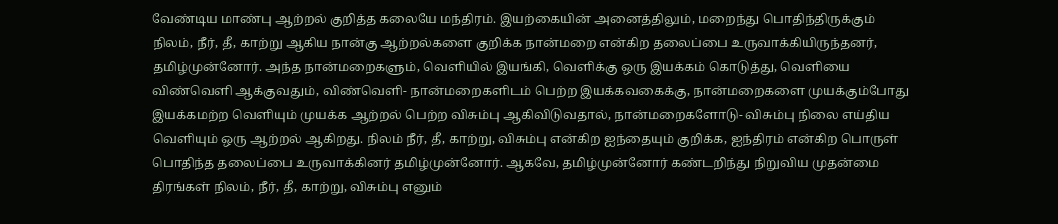வேண்டிய மாண்பு ஆற்றல் குறித்த கலையே மந்திரம். இயற்கையின் அனைத்திலும், மறைந்து பொதிந்திருக்கும் நிலம், நீர், தீ, காற்று ஆகிய நான்கு ஆற்றல்களை குறிக்க நான்மறை என்கிற தலைப்பை உருவாக்கியிருந்தனர், தமிழ்முன்னோர். அந்த நான்மறைகளும், வெளியில் இயங்கி, வெளிக்கு ஒரு இயக்கம் கொடுத்து, வெளியை விண்வெளி ஆக்குவதும், விண்வெளி- நான்மறைகளிடம் பெற்ற இயக்கவகைக்கு, நான்மறைகளை முயக்கும்போது இயக்கமற்ற வெளியும் முயக்க ஆற்றல் பெற்ற விசும்பு ஆகிவிடுவதால், நான்மறைகளோடு- விசும்பு நிலை எய்திய வெளியும் ஒரு ஆற்றல் ஆகிறது. நிலம் நீர், தீ, காற்று, விசும்பு என்கிற ஐந்தையும் குறிக்க, ஐந்திரம் என்கிற பொருள் பொதிந்த தலைப்பை உருவாக்கினர் தமிழ்முன்னோர். ஆகவே, தமிழ்முன்னோர் கண்டறிந்து நிறுவிய முதன்மை திரங்கள் நிலம், நீர், தீ, காற்று, விசும்பு எனும்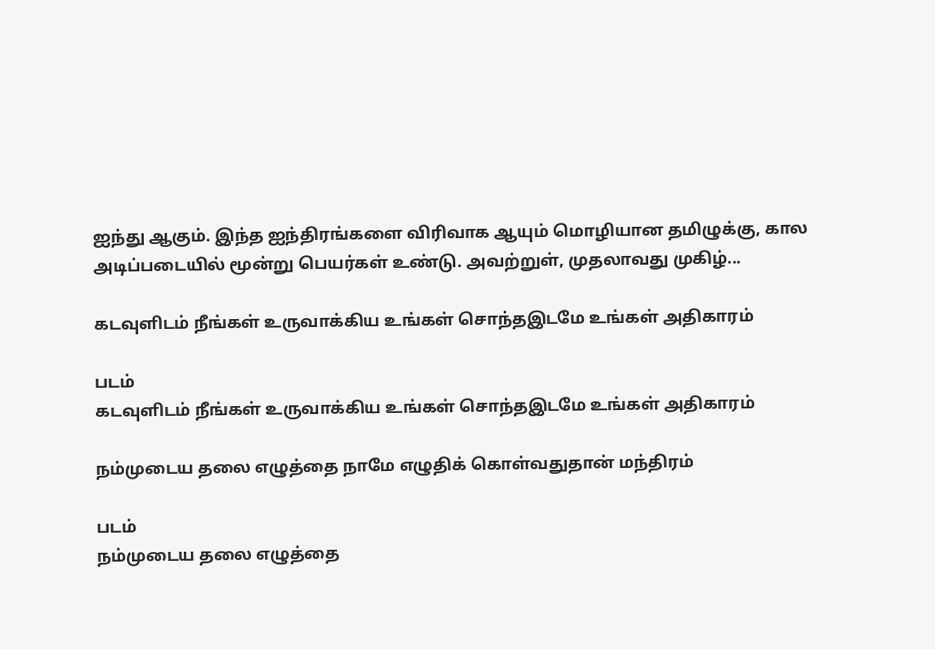ஐந்து ஆகும். இந்த ஐந்திரங்களை விரிவாக ஆயும் மொழியான தமிழுக்கு, கால அடிப்படையில் மூன்று பெயர்கள் உண்டு. அவற்றுள், முதலாவது முகிழ்...

கடவுளிடம் நீங்கள் உருவாக்கிய உங்கள் சொந்தஇடமே உங்கள் அதிகாரம்

படம்
கடவுளிடம் நீங்கள் உருவாக்கிய உங்கள் சொந்தஇடமே உங்கள் அதிகாரம்

நம்முடைய தலை எழுத்தை நாமே எழுதிக் கொள்வதுதான் மந்திரம்

படம்
நம்முடைய தலை எழுத்தை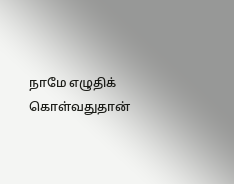நாமே எழுதிக் கொள்வதுதான்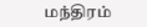மந்திரம்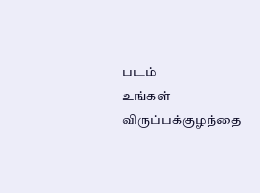படம்
உங்கள் விருப்பக்குழந்தை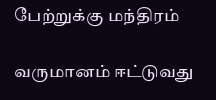பேற்றுக்கு மந்திரம்

வருமானம் ஈட்டுவது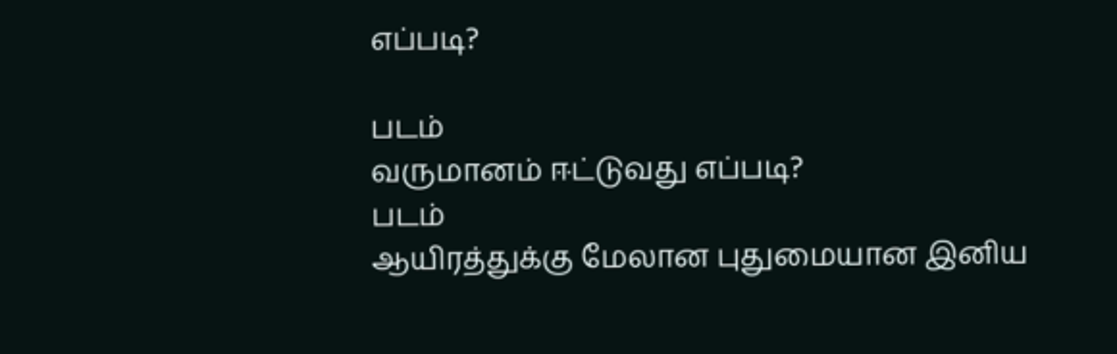எப்படி?

படம்
வருமானம் ஈட்டுவது எப்படி?
படம்
ஆயிரத்துக்கு மேலான புதுமையான இனிய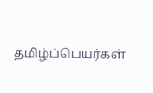தமிழ்ப்பெயர்கள்